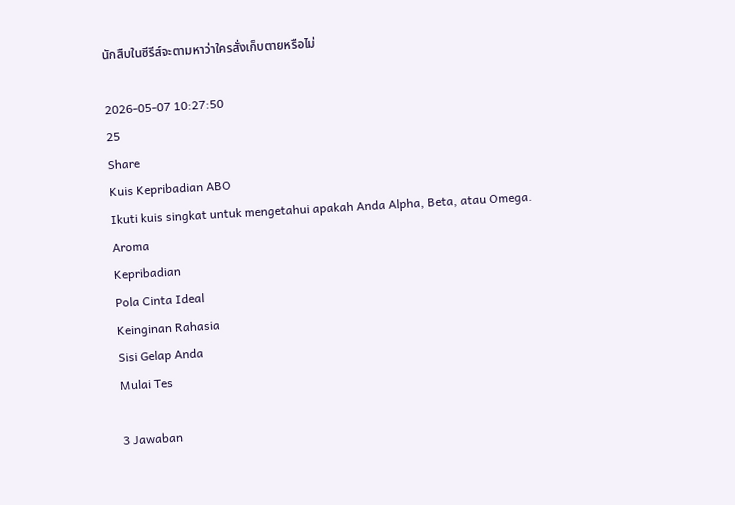นักสืบในซีรีส์จะตามหาว่าใครสั่งเก็บตายหรือไม่

2026-05-07 10:27:50
25
Share
Kuis Kepribadian ABO
Ikuti kuis singkat untuk mengetahui apakah Anda Alpha, Beta, atau Omega.
Aroma
Kepribadian
Pola Cinta Ideal
Keinginan Rahasia
Sisi Gelap Anda
Mulai Tes

3 Jawaban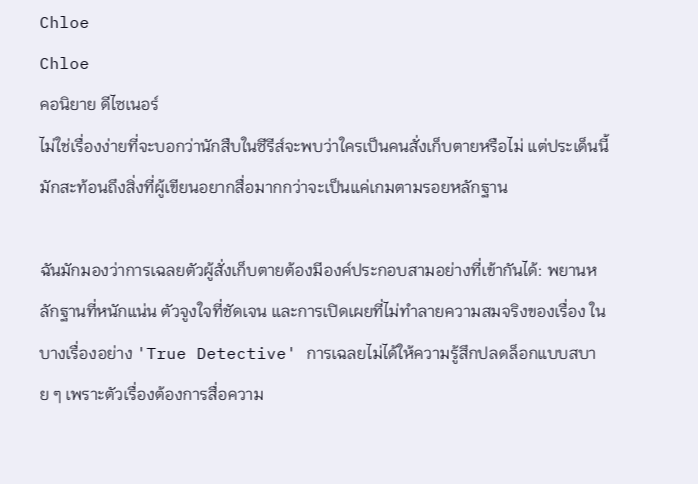Chloe
Chloe
คอนิยาย ดีไซเนอร์
ไม่ใช่เรื่องง่ายที่จะบอกว่านักสืบในซีรีส์จะพบว่าใครเป็นคนสั่งเก็บตายหรือไม่ แต่ประเด็นนี้มักสะท้อนถึงสิ่งที่ผู้เขียนอยากสื่อมากกว่าจะเป็นแค่เกมตามรอยหลักฐาน

ฉันมักมองว่าการเฉลยตัวผู้สั่งเก็บตายต้องมีองค์ประกอบสามอย่างที่เข้ากันได้: พยานหลักฐานที่หนักแน่น ตัวจูงใจที่ชัดเจน และการเปิดเผยที่ไม่ทำลายความสมจริงของเรื่อง ในบางเรื่องอย่าง 'True Detective' การเฉลยไม่ได้ให้ความรู้สึกปลดล็อกแบบสบาย ๆ เพราะตัวเรื่องต้องการสื่อความ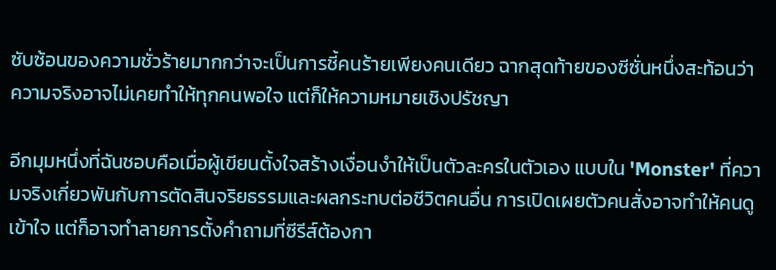ซับซ้อนของความชั่วร้ายมากกว่าจะเป็นการชี้คนร้ายเพียงคนเดียว ฉากสุดท้ายของซีซั่นหนึ่งสะท้อนว่าความจริงอาจไม่เคยทำให้ทุกคนพอใจ แต่ก็ให้ความหมายเชิงปรัชญา

อีกมุมหนึ่งที่ฉันชอบคือเมื่อผู้เขียนตั้งใจสร้างเงื่อนงำให้เป็นตัวละครในตัวเอง แบบใน 'Monster' ที่ความจริงเกี่ยวพันกับการตัดสินจริยธรรมและผลกระทบต่อชีวิตคนอื่น การเปิดเผยตัวคนสั่งอาจทำให้คนดูเข้าใจ แต่ก็อาจทำลายการตั้งคำถามที่ซีรีส์ต้องกา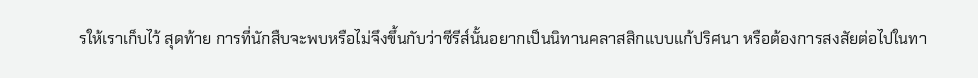รให้เราเก็บไว้ สุดท้าย การที่นักสืบจะพบหรือไม่จึงขึ้นกับว่าซีรีส์นั้นอยากเป็นนิทานคลาสสิกแบบแก้ปริศนา หรือต้องการสงสัยต่อไปในทา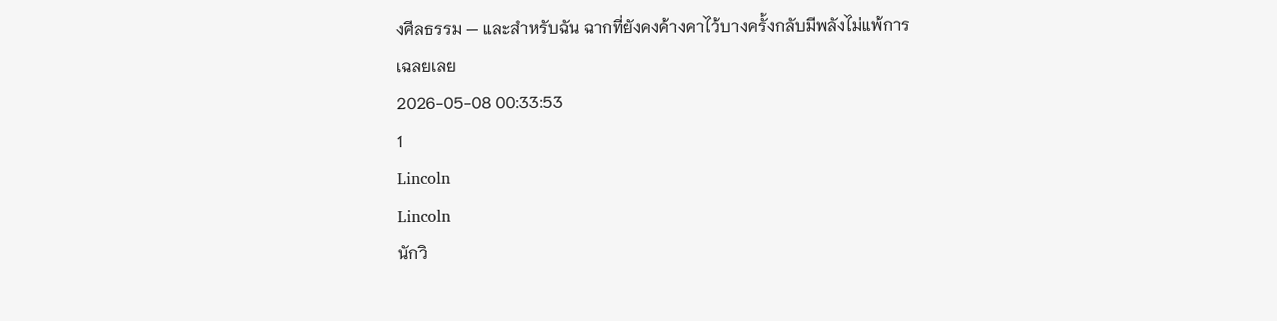งศีลธรรม — และสำหรับฉัน ฉากที่ยังคงค้างคาไว้บางครั้งกลับมีพลังไม่แพ้การเฉลยเลย
2026-05-08 00:33:53
1
Lincoln
Lincoln
นักวิ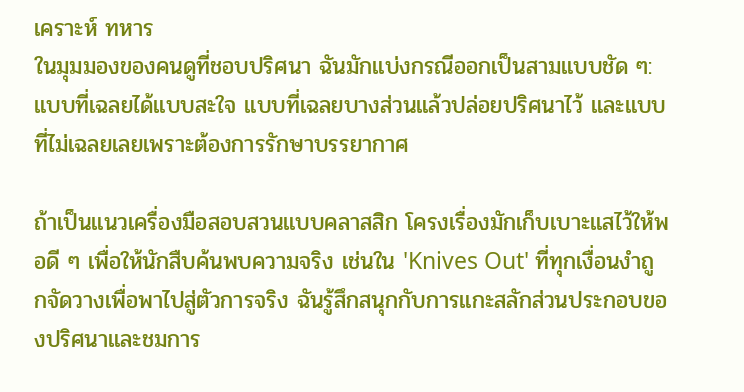เคราะห์ ทหาร
ในมุมมองของคนดูที่ชอบปริศนา ฉันมักแบ่งกรณีออกเป็นสามแบบชัด ๆ: แบบที่เฉลยได้แบบสะใจ แบบที่เฉลยบางส่วนแล้วปล่อยปริศนาไว้ และแบบที่ไม่เฉลยเลยเพราะต้องการรักษาบรรยากาศ

ถ้าเป็นแนวเครื่องมือสอบสวนแบบคลาสสิก โครงเรื่องมักเก็บเบาะแสไว้ให้พอดี ๆ เพื่อให้นักสืบค้นพบความจริง เช่นใน 'Knives Out' ที่ทุกเงื่อนงำถูกจัดวางเพื่อพาไปสู่ตัวการจริง ฉันรู้สึกสนุกกับการแกะสลักส่วนประกอบของปริศนาและชมการ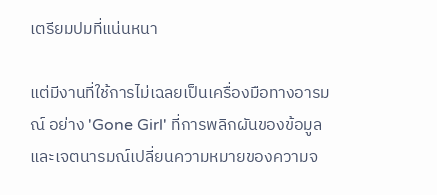เตรียมปมที่แน่นหนา

แต่มีงานที่ใช้การไม่เฉลยเป็นเครื่องมือทางอารมณ์ อย่าง 'Gone Girl' ที่การพลิกผันของข้อมูลและเจตนารมณ์เปลี่ยนความหมายของความจ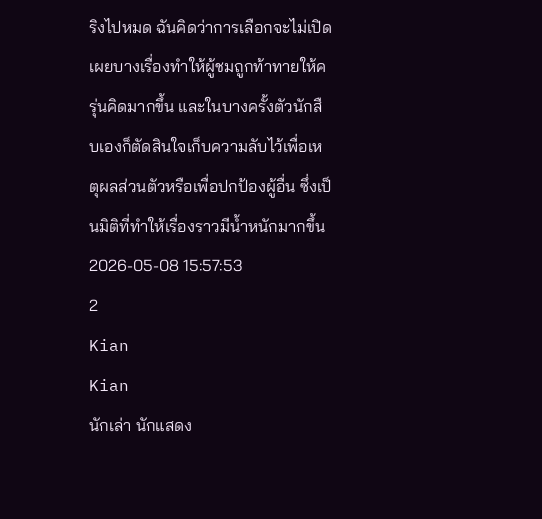ริงไปหมด ฉันคิดว่าการเลือกจะไม่เปิดเผยบางเรื่องทำให้ผู้ชมถูกท้าทายให้ครุ่นคิดมากขึ้น และในบางครั้งตัวนักสืบเองก็ตัดสินใจเก็บความลับไว้เพื่อเหตุผลส่วนตัวหรือเพื่อปกป้องผู้อื่น ซึ่งเป็นมิติที่ทำให้เรื่องราวมีน้ำหนักมากขึ้น
2026-05-08 15:57:53
2
Kian
Kian
นักเล่า นักแสดง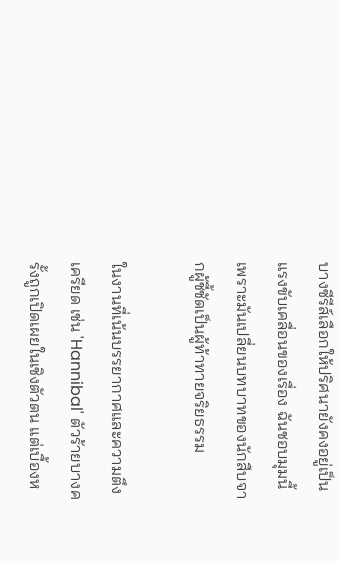บางซีรีส์เลือกให้ปริศนายังคงอยู่เป็นแรงขับเคลื่อนของเรื่อง ฉันชอบมุมนี้เพราะมันเปลี่ยนบทบาทของนักสืบจากผู้ชี้ชัดเป็นผู้ท้าทายจริยธรรม

ในงานที่เน้นบรรยากาศและความตึงเครียด เช่น 'Hannibal' ตัวร้ายบางครั้งถูกเปิดเผยในเชิงตัวตน แต่เบื้องห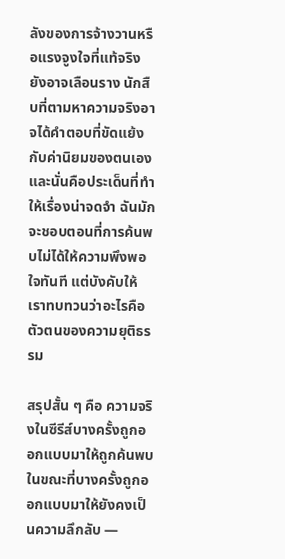ลังของการจ้างวานหรือแรงจูงใจที่แท้จริงยังอาจเลือนราง นักสืบที่ตามหาความจริงอาจได้คำตอบที่ขัดแย้งกับค่านิยมของตนเอง และนั่นคือประเด็นที่ทำให้เรื่องน่าจดจำ ฉันมักจะชอบตอนที่การค้นพบไม่ได้ให้ความพึงพอใจทันที แต่บังคับให้เราทบทวนว่าอะไรคือตัวตนของความยุติธรรม

สรุปสั้น ๆ คือ ความจริงในซีรีส์บางครั้งถูกออกแบบมาให้ถูกค้นพบ ในขณะที่บางครั้งถูกออกแบบมาให้ยังคงเป็นความลึกลับ —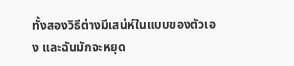ทั้งสองวิธีต่างมีเสน่ห์ในแบบของตัวเอง และฉันมักจะหยุด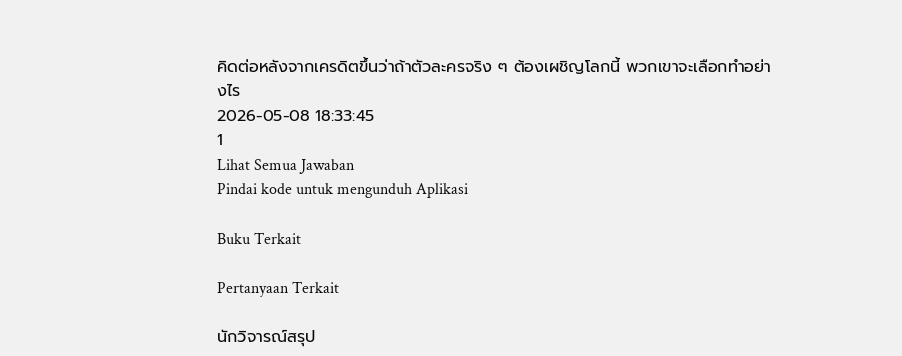คิดต่อหลังจากเครดิตขึ้นว่าถ้าตัวละครจริง ๆ ต้องเผชิญโลกนี้ พวกเขาจะเลือกทำอย่างไร
2026-05-08 18:33:45
1
Lihat Semua Jawaban
Pindai kode untuk mengunduh Aplikasi

Buku Terkait

Pertanyaan Terkait

นักวิจารณ์สรุป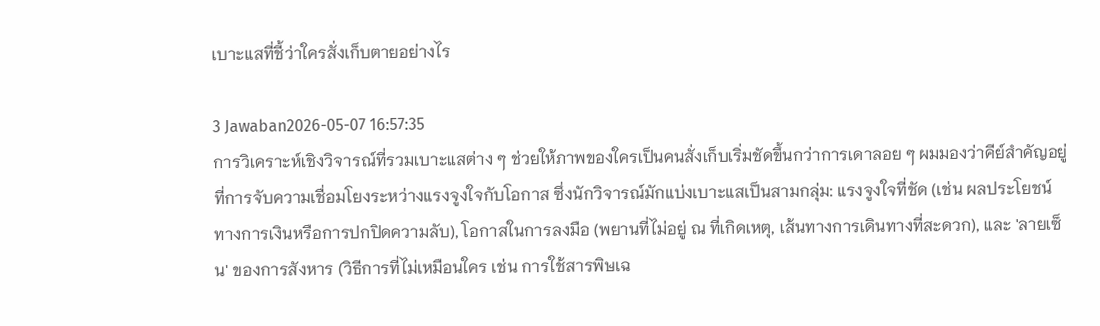เบาะแสที่ชี้ว่าใครสั่งเก็บตายอย่างไร

3 Jawaban2026-05-07 16:57:35
การวิเคราะห์เชิงวิจารณ์ที่รวมเบาะแสต่าง ๆ ช่วยให้ภาพของใครเป็นคนสั่งเก็บเริ่มชัดขึ้นกว่าการเดาลอย ๆ ผมมองว่าคีย์สำคัญอยู่ที่การจับความเชื่อมโยงระหว่างแรงจูงใจกับโอกาส ซึ่งนักวิจารณ์มักแบ่งเบาะแสเป็นสามกลุ่ม: แรงจูงใจที่ชัด (เช่น ผลประโยชน์ทางการเงินหรือการปกปิดความลับ), โอกาสในการลงมือ (พยานที่ไม่อยู่ ณ ที่เกิดเหตุ, เส้นทางการเดินทางที่สะดวก), และ 'ลายเซ็น' ของการสังหาร (วิธีการที่ไม่เหมือนใคร เช่น การใช้สารพิษเฉ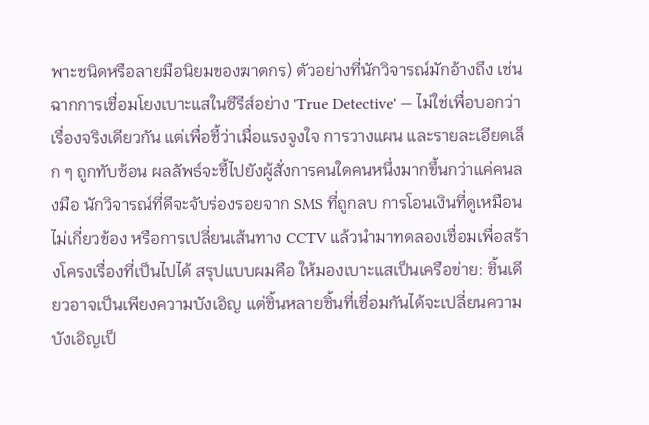พาะชนิดหรือลายมือนิยมของฆาตกร) ตัวอย่างที่นักวิจารณ์มักอ้างถึง เช่นฉากการเชื่อมโยงเบาะแสในซีรีส์อย่าง 'True Detective' — ไม่ใช่เพื่อบอกว่าเรื่องจริงเดียวกัน แต่เพื่อชี้ว่าเมื่อแรงจูงใจ การวางแผน และรายละเอียดเล็ก ๆ ถูกทับซ้อน ผลลัพธ์จะชี้ไปยังผู้สั่งการคนใดคนหนึ่งมากขึ้นกว่าแค่คนลงมือ นักวิจารณ์ที่ดีจะจับร่องรอยจาก SMS ที่ถูกลบ การโอนเงินที่ดูเหมือนไม่เกี่ยวข้อง หรือการเปลี่ยนเส้นทาง CCTV แล้วนำมาทดลองเชื่อมเพื่อสร้างโครงเรื่องที่เป็นไปได้ สรุปแบบผมคือ ให้มองเบาะแสเป็นเครือข่าย: ชิ้นเดียวอาจเป็นเพียงความบังเอิญ แต่ชิ้นหลายชิ้นที่เชื่อมกันได้จะเปลี่ยนความบังเอิญเป็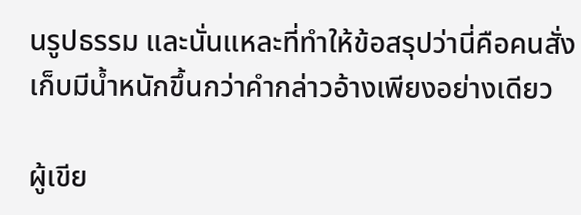นรูปธรรม และนั่นแหละที่ทำให้ข้อสรุปว่านี่คือคนสั่งเก็บมีน้ำหนักขึ้นกว่าคำกล่าวอ้างเพียงอย่างเดียว

ผู้เขีย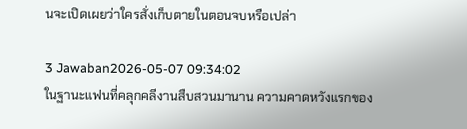นจะเปิดเผยว่าใครสั่งเก็บตายในตอนจบหรือเปล่า

3 Jawaban2026-05-07 09:34:02
ในฐานะแฟนที่คลุกคลีงานสืบสวนมานาน ความคาดหวังแรกของ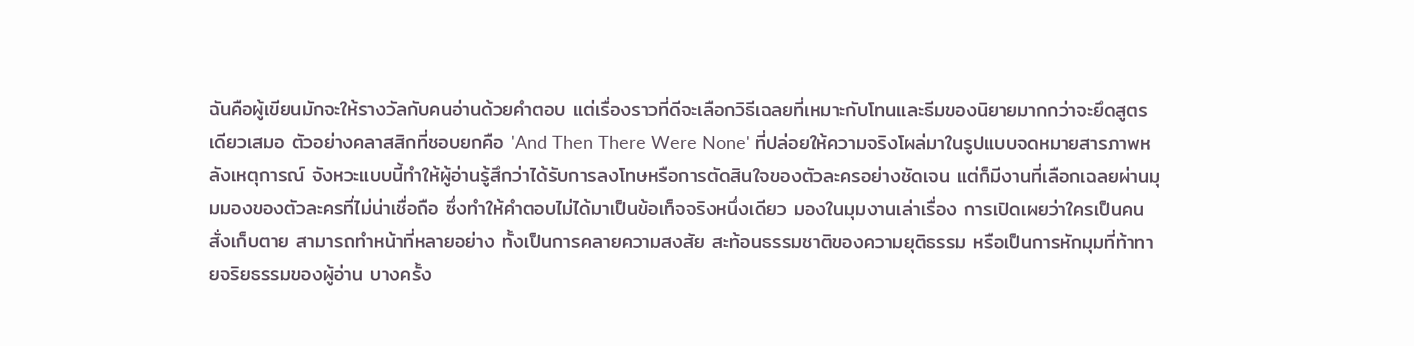ฉันคือผู้เขียนมักจะให้รางวัลกับคนอ่านด้วยคำตอบ แต่เรื่องราวที่ดีจะเลือกวิธีเฉลยที่เหมาะกับโทนและธีมของนิยายมากกว่าจะยึดสูตรเดียวเสมอ ตัวอย่างคลาสสิกที่ชอบยกคือ 'And Then There Were None' ที่ปล่อยให้ความจริงโผล่มาในรูปแบบจดหมายสารภาพหลังเหตุการณ์ จังหวะแบบนี้ทำให้ผู้อ่านรู้สึกว่าได้รับการลงโทษหรือการตัดสินใจของตัวละครอย่างชัดเจน แต่ก็มีงานที่เลือกเฉลยผ่านมุมมองของตัวละครที่ไม่น่าเชื่อถือ ซึ่งทำให้คำตอบไม่ได้มาเป็นข้อเท็จจริงหนึ่งเดียว มองในมุมงานเล่าเรื่อง การเปิดเผยว่าใครเป็นคนสั่งเก็บตาย สามารถทำหน้าที่หลายอย่าง ทั้งเป็นการคลายความสงสัย สะท้อนธรรมชาติของความยุติธรรม หรือเป็นการหักมุมที่ท้าทายจริยธรรมของผู้อ่าน บางครั้ง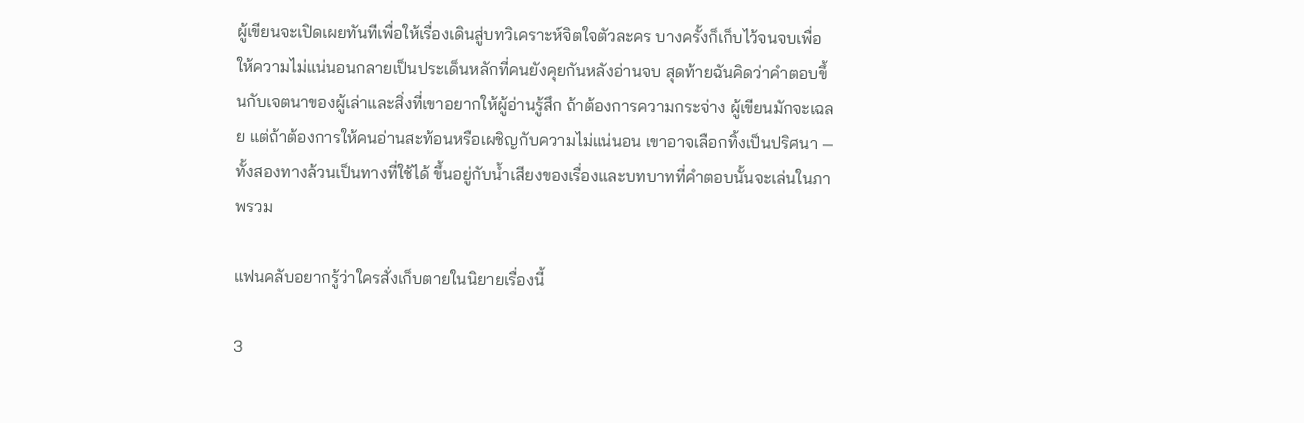ผู้เขียนจะเปิดเผยทันทีเพื่อให้เรื่องเดินสู่บทวิเคราะห์จิตใจตัวละคร บางครั้งก็เก็บไว้จนจบเพื่อให้ความไม่แน่นอนกลายเป็นประเด็นหลักที่คนยังคุยกันหลังอ่านจบ สุดท้ายฉันคิดว่าคำตอบขึ้นกับเจตนาของผู้เล่าและสิ่งที่เขาอยากให้ผู้อ่านรู้สึก ถ้าต้องการความกระจ่าง ผู้เขียนมักจะเฉลย แต่ถ้าต้องการให้คนอ่านสะท้อนหรือเผชิญกับความไม่แน่นอน เขาอาจเลือกทิ้งเป็นปริศนา — ทั้งสองทางล้วนเป็นทางที่ใช้ได้ ขึ้นอยู่กับน้ำเสียงของเรื่องและบทบาทที่คำตอบนั้นจะเล่นในภาพรวม

แฟนคลับอยากรู้ว่าใครสั่งเก็บตายในนิยายเรื่องนี้

3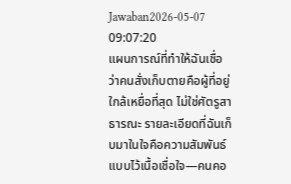Jawaban2026-05-07 09:07:20
แผนการณ์ที่ทำให้ฉันเชื่อว่าคนสั่งเก็บตายคือผู้ที่อยู่ใกล้เหยื่อที่สุด ไม่ใช่ศัตรูสาธารณะ รายละเอียดที่ฉันเก็บมาในใจคือความสัมพันธ์แบบไว้เนื้อเชื่อใจ—คนคอ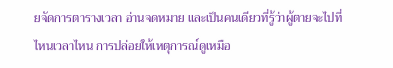ยจัดการตารางเวลา อ่านจดหมาย และเป็นคนเดียวที่รู้ว่าผู้ตายจะไปที่ไหนเวลาไหน การปล่อยให้เหตุการณ์ดูเหมือ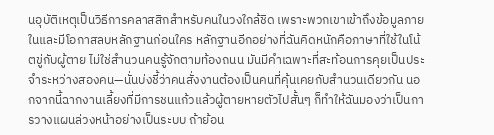นอุบัติเหตุเป็นวิธีการคลาสสิกสำหรับคนในวงใกล้ชิด เพราะพวกเขาเข้าถึงข้อมูลภายในและมีโอกาสลบหลักฐานก่อนใคร หลักฐานอีกอย่างที่ฉันคิดหนักคือภาษาที่ใช้ในโน้ตขู่กับผู้ตาย ไม่ใช่สำนวนคนรู้จักตามท้องถนน มันมีคำเฉพาะที่สะท้อนการคุยเป็นประจำระหว่างสองคน—นั่นบ่งชี้ว่าคนสั่งงานต้องเป็นคนที่คุ้นเคยกับสำนวนเดียวกัน นอกจากนี้ฉากงานเลี้ยงที่มีการชนแก้วแล้วผู้ตายหายตัวไปสั้นๆ ก็ทำให้ฉันมองว่าเป็นการวางแผนล่วงหน้าอย่างเป็นระบบ ถ้าย้อน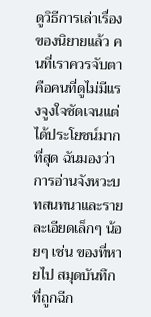ดูวิธีการเล่าเรื่องของนิยายแล้ว คนที่เราควรจับตาคือคนที่ดูไม่มีแรงจูงใจชัดเจนแต่ได้ประโยชน์มากที่สุด ฉันมองว่าการอ่านจังหวะบทสนทนาและรายละเอียดเล็กๆ น้อยๆ เช่น ของที่หายไป สมุดบันทึกที่ถูกฉีก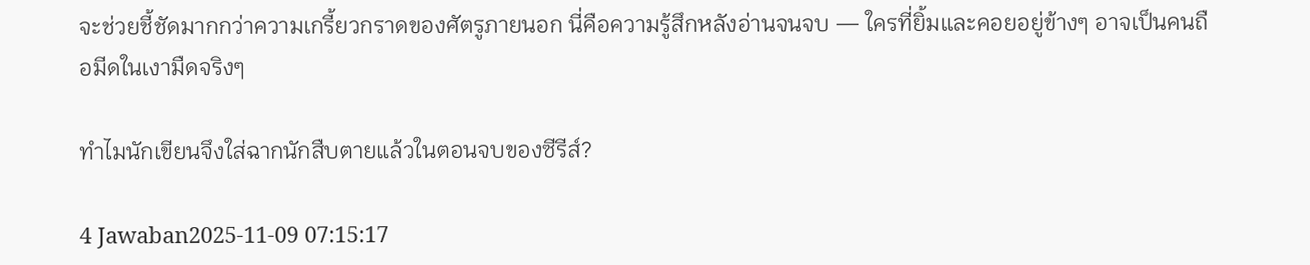จะช่วยชี้ชัดมากกว่าความเกรี้ยวกราดของศัตรูภายนอก นี่คือความรู้สึกหลังอ่านจนจบ — ใครที่ยิ้มและคอยอยู่ข้างๆ อาจเป็นคนถือมีดในเงามืดจริงๆ

ทำไมนักเขียนจึงใส่ฉากนักสืบตายแล้วในตอนจบของซีรีส์?

4 Jawaban2025-11-09 07:15:17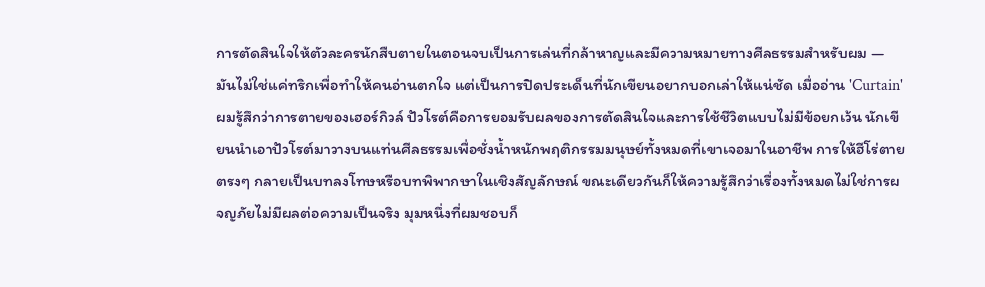การตัดสินใจให้ตัวละครนักสืบตายในตอนจบเป็นการเล่นที่กล้าหาญและมีความหมายทางศีลธรรมสำหรับผม — มันไม่ใช่แค่ทริกเพื่อทำให้คนอ่านตกใจ แต่เป็นการปิดประเด็นที่นักเขียนอยากบอกเล่าให้แน่ชัด เมื่ออ่าน 'Curtain' ผมรู้สึกว่าการตายของเฮอร์กิวล์ ปัวโรต์คือการยอมรับผลของการตัดสินใจและการใช้ชีวิตแบบไม่มีข้อยกเว้น นักเขียนนำเอาปัวโรต์มาวางบนแท่นศีลธรรมเพื่อชั่งน้ำหนักพฤติกรรมมนุษย์ทั้งหมดที่เขาเจอมาในอาชีพ การให้ฮีโร่ตายตรงๆ กลายเป็นบทลงโทษหรือบทพิพากษาในเชิงสัญลักษณ์ ขณะเดียวกันก็ให้ความรู้สึกว่าเรื่องทั้งหมดไม่ใช่การผจญภัยไม่มีผลต่อความเป็นจริง มุมหนึ่งที่ผมชอบก็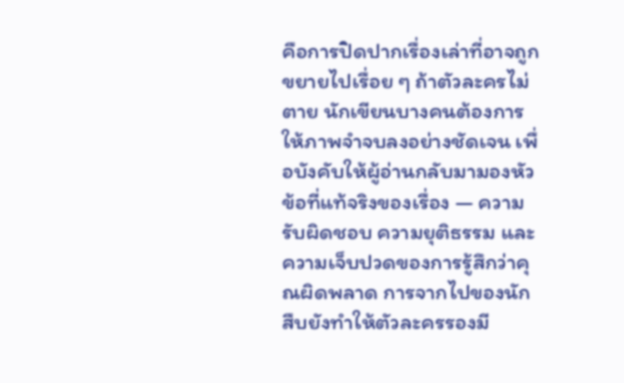คือการปิดปากเรื่องเล่าที่อาจถูกขยายไปเรื่อย ๆ ถ้าตัวละครไม่ตาย นักเขียนบางคนต้องการให้ภาพจำจบลงอย่างชัดเจน เพื่อบังคับให้ผู้อ่านกลับมามองหัวข้อที่แท้จริงของเรื่อง — ความรับผิดชอบ ความยุติธรรม และความเจ็บปวดของการรู้สึกว่าคุณผิดพลาด การจากไปของนักสืบยังทำให้ตัวละครรองมี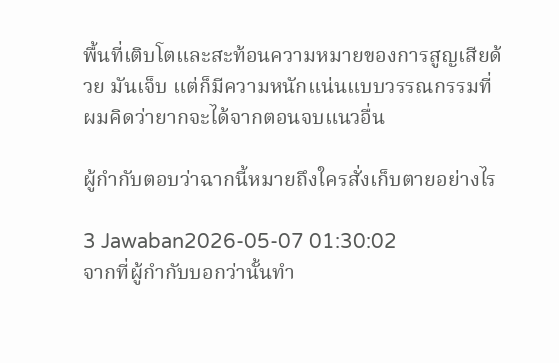พื้นที่เติบโตและสะท้อนความหมายของการสูญเสียด้วย มันเจ็บ แต่ก็มีความหนักแน่นแบบวรรณกรรมที่ผมคิดว่ายากจะได้จากตอนจบแนวอื่น

ผู้กำกับตอบว่าฉากนี้หมายถึงใครสั่งเก็บตายอย่างไร

3 Jawaban2026-05-07 01:30:02
จากที่ผู้กำกับบอกว่านั้นทำ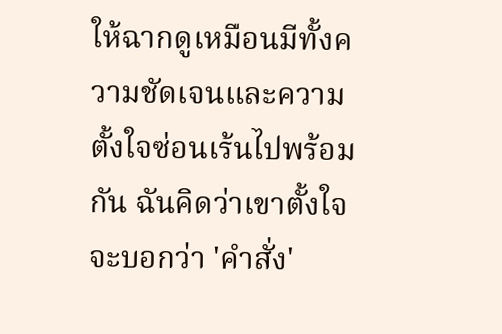ให้ฉากดูเหมือนมีทั้งความชัดเจนและความตั้งใจซ่อนเร้นไปพร้อมกัน ฉันคิดว่าเขาตั้งใจจะบอกว่า 'คำสั่ง'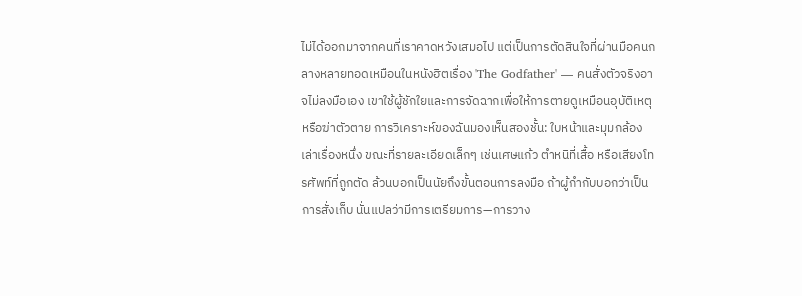ไม่ได้ออกมาจากคนที่เราคาดหวังเสมอไป แต่เป็นการตัดสินใจที่ผ่านมือคนกลางหลายทอดเหมือนในหนังฮิตเรื่อง 'The Godfather' — คนสั่งตัวจริงอาจไม่ลงมือเอง เขาใช้ผู้ชักใยและการจัดฉากเพื่อให้การตายดูเหมือนอุบัติเหตุหรือฆ่าตัวตาย การวิเคราะห์ของฉันมองเห็นสองชั้น: ใบหน้าและมุมกล้องเล่าเรื่องหนึ่ง ขณะที่รายละเอียดเล็กๆ เช่นเศษแก้ว ตำหนิที่เสื้อ หรือเสียงโทรศัพท์ที่ถูกตัด ล้วนบอกเป็นนัยถึงขั้นตอนการลงมือ ถ้าผู้กำกับบอกว่าเป็นการสั่งเก็บ นั่นแปลว่ามีการเตรียมการ—การวาง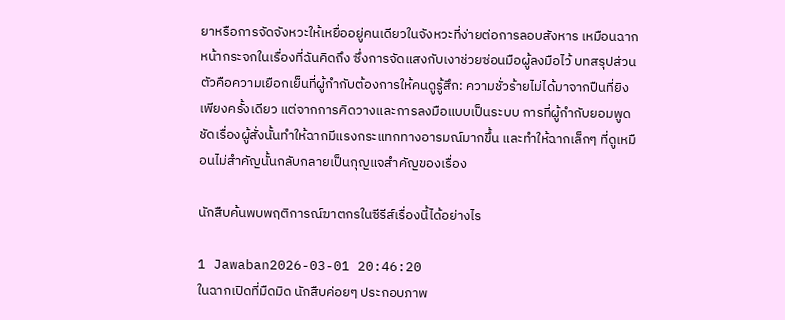ยาหรือการจัดจังหวะให้เหยื่ออยู่คนเดียวในจังหวะที่ง่ายต่อการลอบสังหาร เหมือนฉากหน้ากระจกในเรื่องที่ฉันคิดถึง ซึ่งการจัดแสงกับเงาช่วยซ่อนมือผู้ลงมือไว้ บทสรุปส่วนตัวคือความเยือกเย็นที่ผู้กำกับต้องการให้คนดูรู้สึก: ความชั่วร้ายไม่ได้มาจากปืนที่ยิงเพียงครั้งเดียว แต่จากการคิดวางและการลงมือแบบเป็นระบบ การที่ผู้กำกับยอมพูดชัดเรื่องผู้สั่งนั้นทำให้ฉากมีแรงกระแทกทางอารมณ์มากขึ้น และทำให้ฉากเล็กๆ ที่ดูเหมือนไม่สำคัญนั้นกลับกลายเป็นกุญแจสำคัญของเรื่อง

นักสืบค้นพบพฤติการณ์ฆาตกรในซีรีส์เรื่องนี้ได้อย่างไร

1 Jawaban2026-03-01 20:46:20
ในฉากเปิดที่มืดมิด นักสืบค่อยๆ ประกอบภาพ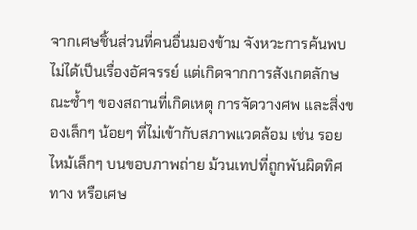จากเศษชิ้นส่วนที่คนอื่นมองข้าม จังหวะการค้นพบไม่ได้เป็นเรื่องอัศจรรย์ แต่เกิดจากการสังเกตลักษณะซ้ำๆ ของสถานที่เกิดเหตุ การจัดวางศพ และสิ่งของเล็กๆ น้อยๆ ที่ไม่เข้ากับสภาพแวดล้อม เช่น รอยไหม้เล็กๆ บนขอบภาพถ่าย ม้วนเทปที่ถูกพันผิดทิศทาง หรือเศษ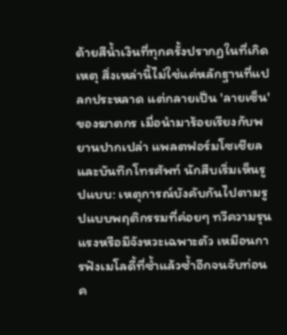ด้ายสีน้ำเงินที่ทุกครั้งปรากฏในที่เกิดเหตุ สิ่งเหล่านี้ไม่ใช่แค่หลักฐานที่แปลกประหลาด แต่กลายเป็น 'ลายเซ็น' ของฆาตกร เมื่อนำมาร้อยเรียงกับพยานปากเปล่า แพลตฟอร์มโซเชียล และบันทึกโทรศัพท์ นักสืบเริ่มเห็นรูปแบบ: เหตุการณ์บังคับกันไปตามรูปแบบพฤติกรรมที่ค่อยๆ ทวีความรุนแรงหรือมีจังหวะเฉพาะตัว เหมือนการฟังเมโลดี้ที่ซ้ำแล้วซ้ำอีกจนจับท่อนค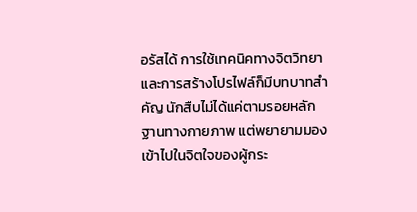อรัสได้ การใช้เทคนิคทางจิตวิทยาและการสร้างโปรไฟล์ก็มีบทบาทสำคัญ นักสืบไม่ได้แค่ตามรอยหลักฐานทางกายภาพ แต่พยายามมองเข้าไปในจิตใจของผู้กระ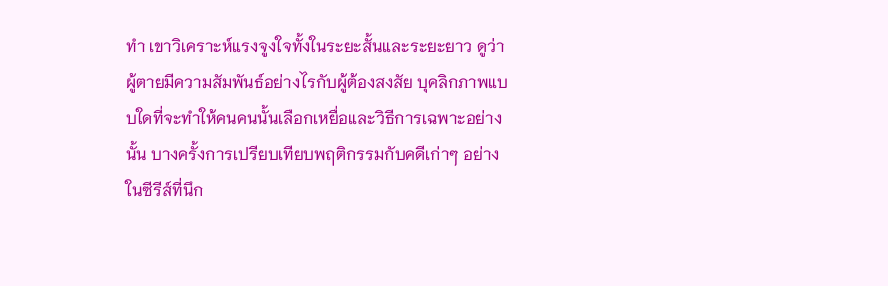ทำ เขาวิเคราะห์แรงจูงใจทั้งในระยะสั้นและระยะยาว ดูว่าผู้ตายมีความสัมพันธ์อย่างไรกับผู้ต้องสงสัย บุคลิกภาพแบบใดที่จะทำให้คนคนนั้นเลือกเหยื่อและวิธีการเฉพาะอย่างนั้น บางครั้งการเปรียบเทียบพฤติกรรมกับคดีเก่าๆ อย่างในซีรีส์ที่นึก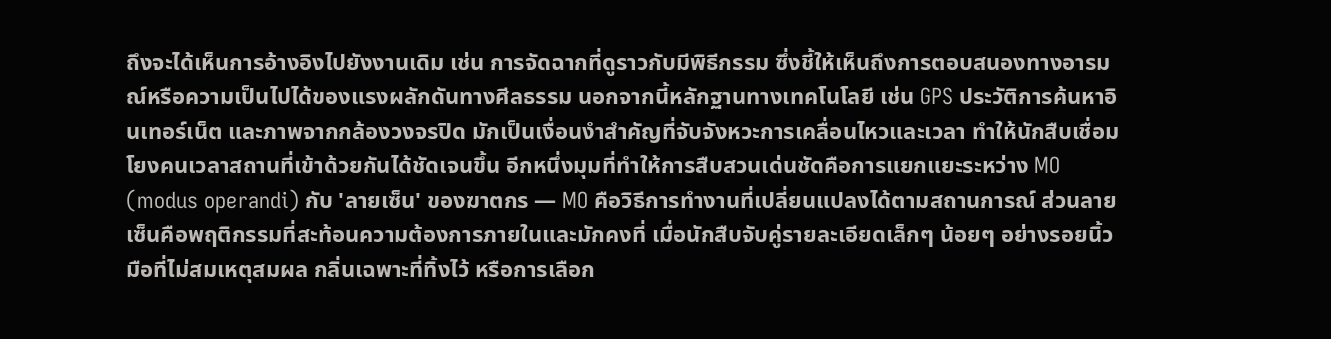ถึงจะได้เห็นการอ้างอิงไปยังงานเดิม เช่น การจัดฉากที่ดูราวกับมีพิธีกรรม ซึ่งชี้ให้เห็นถึงการตอบสนองทางอารมณ์หรือความเป็นไปได้ของแรงผลักดันทางศีลธรรม นอกจากนี้หลักฐานทางเทคโนโลยี เช่น GPS ประวัติการค้นหาอินเทอร์เน็ต และภาพจากกล้องวงจรปิด มักเป็นเงื่อนงำสำคัญที่จับจังหวะการเคลื่อนไหวและเวลา ทำให้นักสืบเชื่อมโยงคนเวลาสถานที่เข้าด้วยกันได้ชัดเจนขึ้น อีกหนึ่งมุมที่ทำให้การสืบสวนเด่นชัดคือการแยกแยะระหว่าง MO (modus operandi) กับ 'ลายเซ็น' ของฆาตกร — MO คือวิธีการทำงานที่เปลี่ยนแปลงได้ตามสถานการณ์ ส่วนลายเซ็นคือพฤติกรรมที่สะท้อนความต้องการภายในและมักคงที่ เมื่อนักสืบจับคู่รายละเอียดเล็กๆ น้อยๆ อย่างรอยนิ้วมือที่ไม่สมเหตุสมผล กลิ่นเฉพาะที่ทิ้งไว้ หรือการเลือก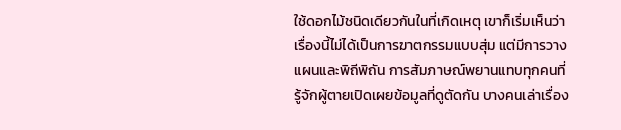ใช้ดอกไม้ชนิดเดียวกันในที่เกิดเหตุ เขาก็เริ่มเห็นว่าเรื่องนี้ไม่ได้เป็นการฆาตกรรมแบบสุ่ม แต่มีการวางแผนและพิถีพิถัน การสัมภาษณ์พยานแทบทุกคนที่รู้จักผู้ตายเปิดเผยข้อมูลที่ดูตัดกัน บางคนเล่าเรื่อง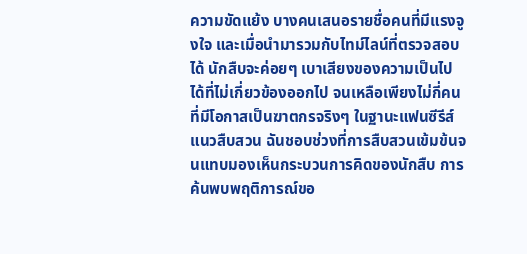ความขัดแย้ง บางคนเสนอรายชื่อคนที่มีแรงจูงใจ และเมื่อนำมารวมกับไทม์ไลน์ที่ตรวจสอบได้ นักสืบจะค่อยๆ เบาเสียงของความเป็นไปได้ที่ไม่เกี่ยวข้องออกไป จนเหลือเพียงไม่กี่คนที่มีโอกาสเป็นฆาตกรจริงๆ ในฐานะแฟนซีรีส์แนวสืบสวน ฉันชอบช่วงที่การสืบสวนเข้มข้นจนแทบมองเห็นกระบวนการคิดของนักสืบ การค้นพบพฤติการณ์ขอ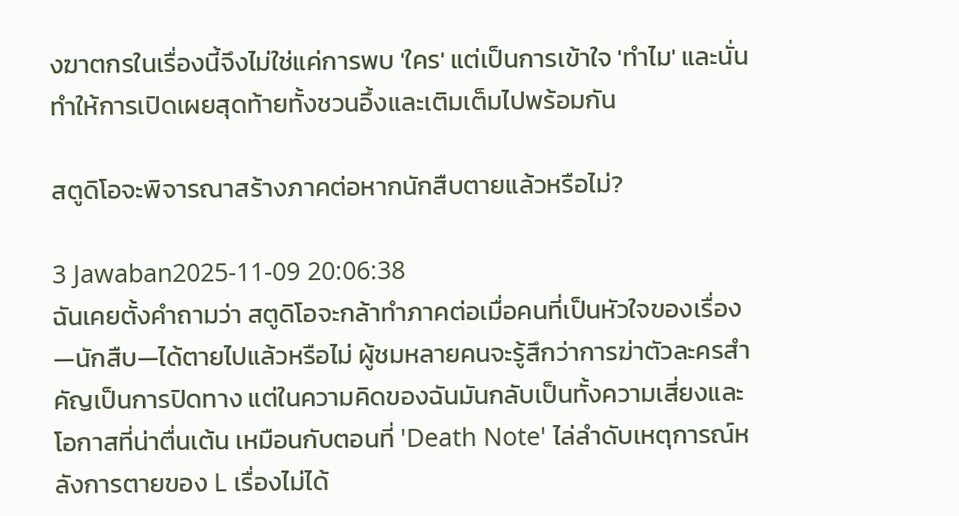งฆาตกรในเรื่องนี้จึงไม่ใช่แค่การพบ 'ใคร' แต่เป็นการเข้าใจ 'ทำไม' และนั่นทำให้การเปิดเผยสุดท้ายทั้งชวนอึ้งและเติมเต็มไปพร้อมกัน

สตูดิโอจะพิจารณาสร้างภาคต่อหากนักสืบตายแล้วหรือไม่?

3 Jawaban2025-11-09 20:06:38
ฉันเคยตั้งคำถามว่า สตูดิโอจะกล้าทำภาคต่อเมื่อคนที่เป็นหัวใจของเรื่อง—นักสืบ—ได้ตายไปแล้วหรือไม่ ผู้ชมหลายคนจะรู้สึกว่าการฆ่าตัวละครสำคัญเป็นการปิดทาง แต่ในความคิดของฉันมันกลับเป็นทั้งความเสี่ยงและโอกาสที่น่าตื่นเต้น เหมือนกับตอนที่ 'Death Note' ไล่ลำดับเหตุการณ์หลังการตายของ L เรื่องไม่ได้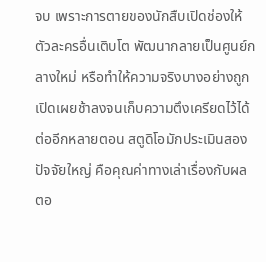จบ เพราะการตายของนักสืบเปิดช่องให้ตัวละครอื่นเติบโต พัฒนากลายเป็นศูนย์กลางใหม่ หรือทำให้ความจริงบางอย่างถูกเปิดเผยช้าลงจนเก็บความตึงเครียดไว้ได้ต่ออีกหลายตอน สตูดิโอมักประเมินสองปัจจัยใหญ่ คือคุณค่าทางเล่าเรื่องกับผลตอ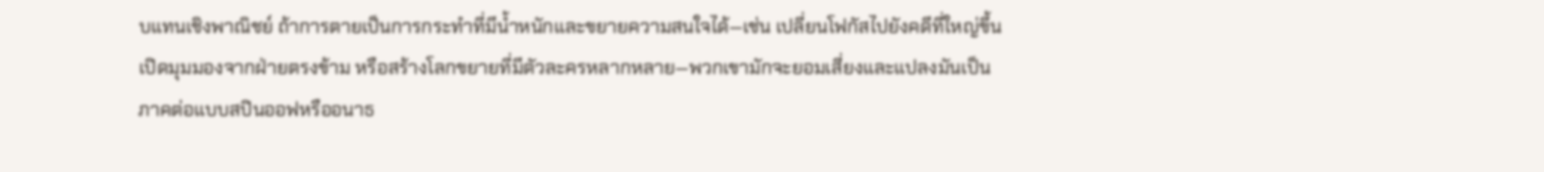บแทนเชิงพาณิชย์ ถ้าการตายเป็นการกระทำที่มีน้ำหนักและขยายความสนใจได้—เช่น เปลี่ยนโฟกัสไปยังคดีที่ใหญ่ขึ้น เปิดมุมมองจากฝ่ายตรงข้าม หรือสร้างโลกขยายที่มีตัวละครหลากหลาย—พวกเขามักจะยอมเสี่ยงและแปลงมันเป็นภาคต่อแบบสปินออฟหรืออนาธ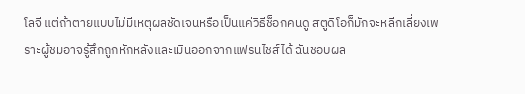โลจี แต่ถ้าตายแบบไม่มีเหตุผลชัดเจนหรือเป็นแค่วิธีช็อกคนดู สตูดิโอก็มักจะหลีกเลี่ยงเพราะผู้ชมอาจรู้สึกถูกหักหลังและเมินออกจากแฟรนไชส์ได้ ฉันชอบผล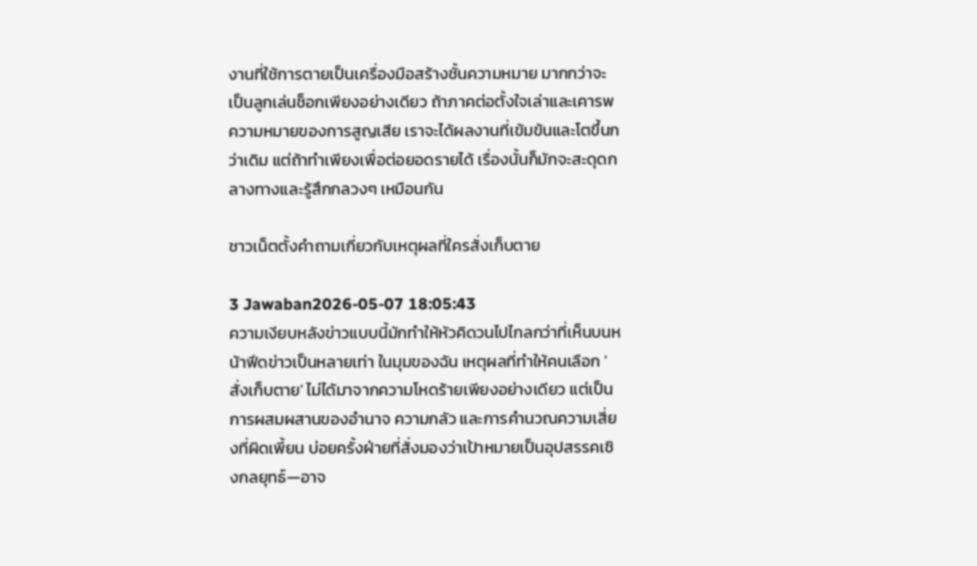งานที่ใช้การตายเป็นเครื่องมือสร้างชั้นความหมาย มากกว่าจะเป็นลูกเล่นช็อกเพียงอย่างเดียว ถ้าภาคต่อตั้งใจเล่าและเคารพความหมายของการสูญเสีย เราจะได้ผลงานที่เข้มข้นและโตขึ้นกว่าเดิม แต่ถ้าทำเพียงเพื่อต่อยอดรายได้ เรื่องนั้นก็มักจะสะดุดกลางทางและรู้สึกกลวงๆ เหมือนกัน

ชาวเน็ตตั้งคำถามเกี่ยวกับเหตุผลที่ใครสั่งเก็บตาย

3 Jawaban2026-05-07 18:05:43
ความเงียบหลังข่าวแบบนี้มักทำให้หัวคิดวนไปไกลกว่าที่เห็นบนหน้าฟีดข่าวเป็นหลายเท่า ในมุมของฉัน เหตุผลที่ทำให้คนเลือก 'สั่งเก็บตาย' ไม่ได้มาจากความโหดร้ายเพียงอย่างเดียว แต่เป็นการผสมผสานของอำนาจ ความกลัว และการคำนวณความเสี่ยงที่ผิดเพี้ยน บ่อยครั้งฝ่ายที่สั่งมองว่าเป้าหมายเป็นอุปสรรคเชิงกลยุทธ์—อาจ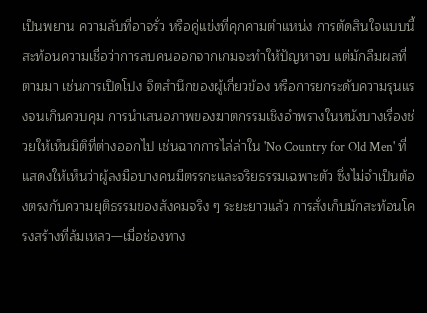เป็นพยาน ความลับที่อาจรั่ว หรือคู่แข่งที่คุกคามตำแหน่ง การตัดสินใจแบบนี้สะท้อนความเชื่อว่าการลบคนออกจากเกมจะทำให้ปัญหาจบ แต่มักลืมผลที่ตามมา เช่นการเปิดโปง จิตสำนึกของผู้เกี่ยวข้อง หรือการยกระดับความรุนแรงจนเกินควบคุม การนำเสนอภาพของฆาตกรรมเชิงอำพรางในหนังบางเรื่องช่วยให้เห็นมิติที่ต่างออกไป เช่นฉากการไล่ล่าใน 'No Country for Old Men' ที่แสดงให้เห็นว่าผู้ลงมือบางคนมีตรรกะและจริยธรรมเฉพาะตัว ซึ่งไม่จำเป็นต้องตรงกับความยุติธรรมของสังคมจริง ๆ ระยะยาวแล้ว การสั่งเก็บมักสะท้อนโครงสร้างที่ล้มเหลว—เมื่อช่องทาง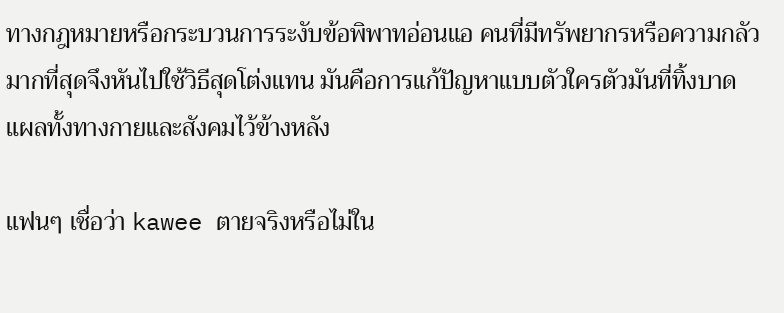ทางกฎหมายหรือกระบวนการระงับข้อพิพาทอ่อนแอ คนที่มีทรัพยากรหรือความกลัวมากที่สุดจึงหันไปใช้วิธีสุดโต่งแทน มันคือการแก้ปัญหาแบบตัวใครตัวมันที่ทิ้งบาดแผลทั้งทางกายและสังคมไว้ข้างหลัง

แฟนๆ เชื่อว่า kawee ตายจริงหรือไม่ใน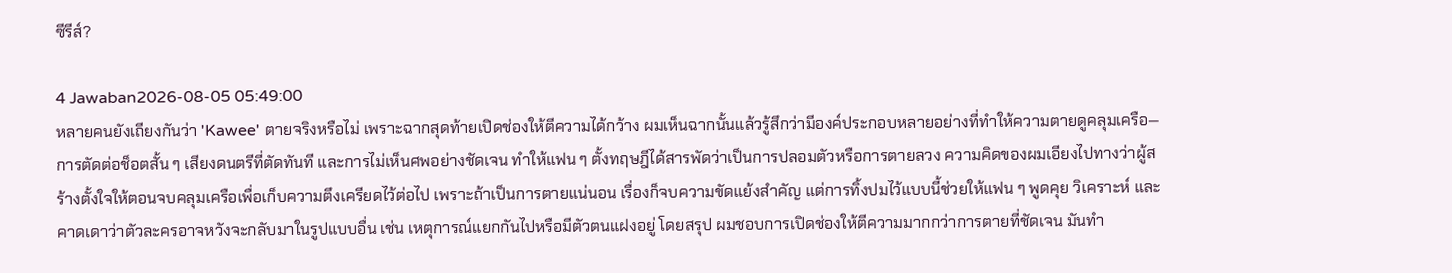ซีรีส์?

4 Jawaban2026-08-05 05:49:00
หลายคนยังเถียงกันว่า 'Kawee' ตายจริงหรือไม่ เพราะฉากสุดท้ายเปิดช่องให้ตีความได้กว้าง ผมเห็นฉากนั้นแล้วรู้สึกว่ามีองค์ประกอบหลายอย่างที่ทำให้ความตายดูคลุมเครือ—การตัดต่อช็อตสั้น ๆ เสียงดนตรีที่ตัดทันที และการไม่เห็นศพอย่างชัดเจน ทำให้แฟน ๆ ตั้งทฤษฎีได้สารพัดว่าเป็นการปลอมตัวหรือการตายลวง ความคิดของผมเอียงไปทางว่าผู้สร้างตั้งใจให้ตอนจบคลุมเครือเพื่อเก็บความตึงเครียดไว้ต่อไป เพราะถ้าเป็นการตายแน่นอน เรื่องก็จบความขัดแย้งสำคัญ แต่การทิ้งปมไว้แบบนี้ช่วยให้แฟน ๆ พูดคุย วิเคราะห์ และคาดเดาว่าตัวละครอาจหวังจะกลับมาในรูปแบบอื่น เช่น เหตุการณ์แยกกันไปหรือมีตัวตนแฝงอยู่ โดยสรุป ผมชอบการเปิดช่องให้ตีความมากกว่าการตายที่ชัดเจน มันทำ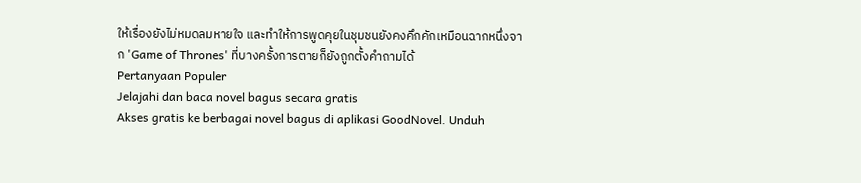ให้เรื่องยังไม่หมดลมหายใจ และทำให้การพูดคุยในชุมชนยังคงคึกคักเหมือนฉากหนึ่งจาก 'Game of Thrones' ที่บางครั้งการตายก็ยังถูกตั้งคำถามได้
Pertanyaan Populer
Jelajahi dan baca novel bagus secara gratis
Akses gratis ke berbagai novel bagus di aplikasi GoodNovel. Unduh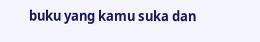buku yang kamu suka dan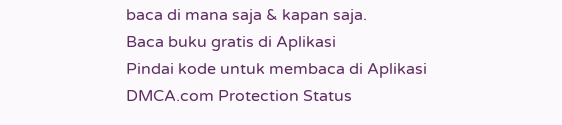baca di mana saja & kapan saja.
Baca buku gratis di Aplikasi
Pindai kode untuk membaca di Aplikasi
DMCA.com Protection Status